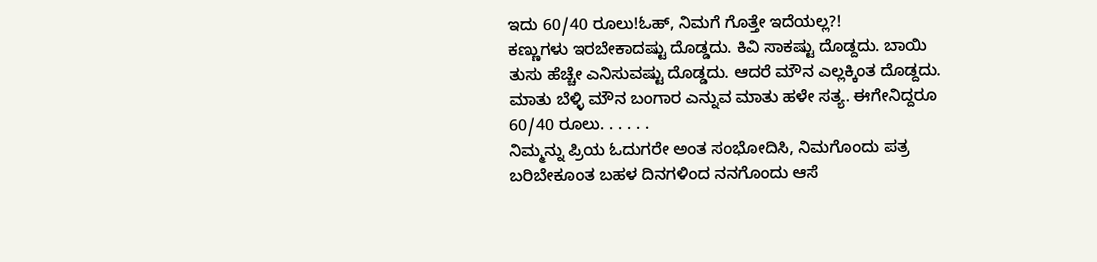ಇದು 60/40 ರೂಲು!ಓಹ್, ನಿಮಗೆ ಗೊತ್ತೇ ಇದೆಯಲ್ಲ?!
ಕಣ್ಣುಗಳು ಇರಬೇಕಾದಷ್ಟು ದೊಡ್ಡದು. ಕಿವಿ ಸಾಕಷ್ಟು ದೊಡ್ದದು. ಬಾಯಿ ತುಸು ಹೆಚ್ಚೇ ಎನಿಸುವಷ್ಟು ದೊಡ್ಡದು. ಆದರೆ ಮೌನ ಎಲ್ಲಕ್ಕಿಂತ ದೊಡ್ದದು. ಮಾತು ಬೆಳ್ಳಿ ಮೌನ ಬಂಗಾರ ಎನ್ನುವ ಮಾತು ಹಳೇ ಸತ್ಯ. ಈಗೇನಿದ್ದರೂ 60/40 ರೂಲು. . . . . .
ನಿಮ್ಮನ್ನು ಪ್ರಿಯ ಓದುಗರೇ ಅಂತ ಸಂಭೋದಿಸಿ, ನಿಮಗೊಂದು ಪತ್ರ ಬರಿಬೇಕೂಂತ ಬಹಳ ದಿನಗಳಿಂದ ನನಗೊಂದು ಆಸೆ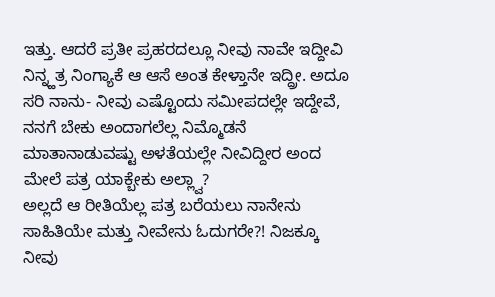ಇತ್ತು. ಆದರೆ ಪ್ರತೀ ಪ್ರಹರದಲ್ಲೂ ನೀವು ನಾವೇ ಇದ್ದೀವಿ ನಿನ್ನ್ಹತ್ರ ನಿಂಗ್ಯಾಕೆ ಆ ಆಸೆ ಅಂತ ಕೇಳ್ತಾನೇ ಇದ್ದ್ರೀ. ಅದೂ ಸರಿ ನಾನು- ನೀವು ಎಷ್ಟೊಂದು ಸಮೀಪದಲ್ಲೇ ಇದ್ದೇವೆ, ನನಗೆ ಬೇಕು ಅಂದಾಗಲೆಲ್ಲ ನಿಮ್ಮೊಡನೆ ಮಾತಾನಾಡುವಷ್ಟು ಅಳತೆಯಲ್ಲೇ ನೀವಿದ್ದೀರ ಅಂದ ಮೇಲೆ ಪತ್ರ ಯಾಕ್ಬೇಕು ಅಲ್ಲ್ವಾ?
ಅಲ್ಲದೆ ಆ ರೀತಿಯೆಲ್ಲ ಪತ್ರ ಬರೆಯಲು ನಾನೇನು ಸಾಹಿತಿಯೇ ಮತ್ತು ನೀವೇನು ಓದುಗರೇ?! ನಿಜಕ್ಕೂ ನೀವು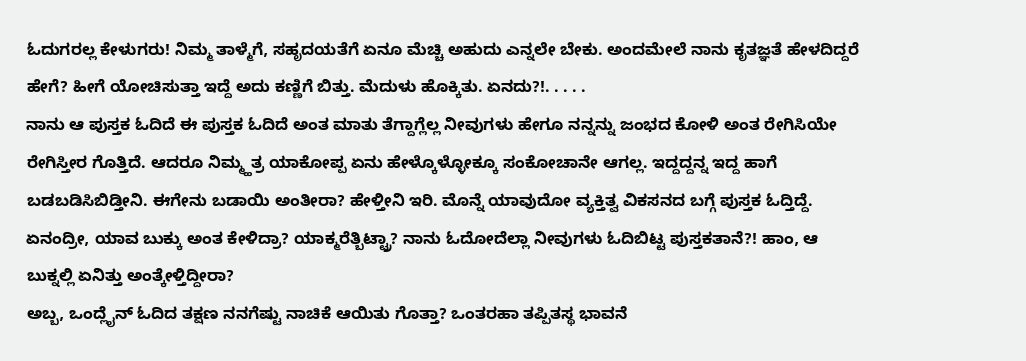ಓದುಗರಲ್ಲ ಕೇಳುಗರು! ನಿಮ್ಮ ತಾಳ್ಮೆಗೆ, ಸಹೃದಯತೆಗೆ ಏನೂ ಮೆಚ್ಚಿ ಅಹುದು ಎನ್ನಲೇ ಬೇಕು. ಅಂದಮೇಲೆ ನಾನು ಕೃತಜ್ಞತೆ ಹೇಳದಿದ್ದರೆ ಹೇಗೆ? ಹೀಗೆ ಯೋಚಿಸುತ್ತಾ ಇದ್ದೆ ಅದು ಕಣ್ಣಿಗೆ ಬಿತ್ತು. ಮೆದುಳು ಹೊಕ್ಕಿತು. ಏನದು?!. . . . .
ನಾನು ಆ ಪುಸ್ತಕ ಓದಿದೆ ಈ ಪುಸ್ತಕ ಓದಿದೆ ಅಂತ ಮಾತು ತೆಗ್ದಾಗ್ಲೆಲ್ಲ ನೀವುಗಳು ಹೇಗೂ ನನ್ನನ್ನು ಜಂಭದ ಕೋಳಿ ಅಂತ ರೇಗಿಸಿಯೇ ರೇಗಿಸ್ತೀರ ಗೊತ್ತಿದೆ. ಆದರೂ ನಿಮ್ಮ್ಹತ್ರ ಯಾಕೋಪ್ಪ ಏನು ಹೇಳ್ಕೊಳ್ಳೋಕ್ಕೂ ಸಂಕೋಚಾನೇ ಆಗಲ್ಲ. ಇದ್ದದ್ದನ್ನ ಇದ್ದ ಹಾಗೆ ಬಡಬಡಿಸಿಬಿಡ್ತೀನಿ. ಈಗೇನು ಬಡಾಯಿ ಅಂತೀರಾ? ಹೇಳ್ತೀನಿ ಇರಿ. ಮೊನ್ನೆ ಯಾವುದೋ ವ್ಯಕ್ತಿತ್ವ ವಿಕಸನದ ಬಗ್ಗೆ ಪುಸ್ತಕ ಓದ್ತಿದ್ದೆ. ಏನಂದ್ರೀ, ಯಾವ ಬುಕ್ಕು ಅಂತ ಕೇಳಿದ್ರಾ? ಯಾಕ್ಮರೆತ್ಬಿಟ್ಟ್ರಾ? ನಾನು ಓದೋದೆಲ್ಲಾ ನೀವುಗಳು ಓದಿಬಿಟ್ಟ ಪುಸ್ತಕತಾನೆ?! ಹಾಂ, ಆ ಬುಕ್ನಲ್ಲಿ ಏನಿತ್ತು ಅಂತ್ಕೇಳ್ತಿದ್ದೀರಾ?
ಅಬ್ಬ, ಒಂದ್ಲೈನ್ ಓದಿದ ತಕ್ಷಣ ನನಗೆಷ್ಟು ನಾಚಿಕೆ ಆಯಿತು ಗೊತ್ತಾ? ಒಂತರಹಾ ತಪ್ಪಿತಸ್ಥ ಭಾವನೆ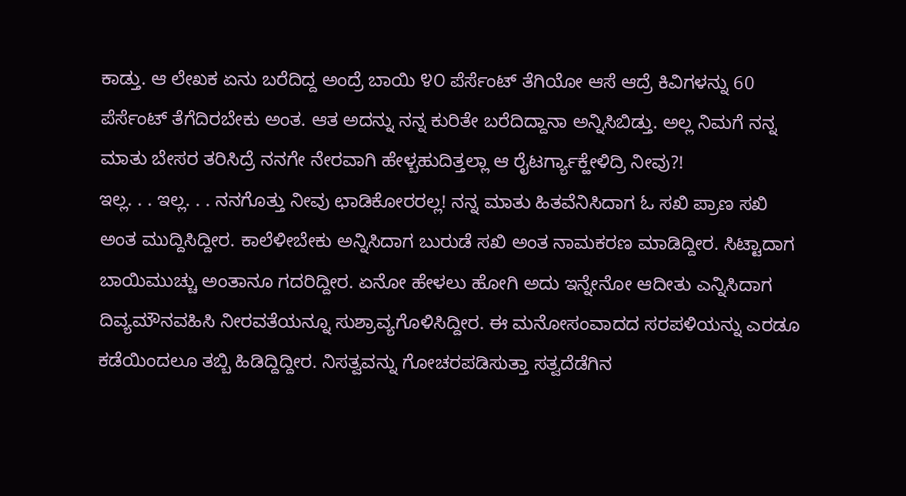ಕಾಡ್ತು. ಆ ಲೇಖಕ ಏನು ಬರೆದಿದ್ದ ಅಂದ್ರೆ ಬಾಯಿ ೪೦ ಪೆರ್ಸೆಂಟ್ ತೆಗಿಯೋ ಆಸೆ ಆದ್ರೆ ಕಿವಿಗಳನ್ನು 60 ಪೆರ್ಸೆಂಟ್ ತೆಗೆದಿರಬೇಕು ಅಂತ. ಆತ ಅದನ್ನು ನನ್ನ ಕುರಿತೇ ಬರೆದಿದ್ದಾನಾ ಅನ್ನಿಸಿಬಿಡ್ತು. ಅಲ್ಲ ನಿಮಗೆ ನನ್ನ ಮಾತು ಬೇಸರ ತರಿಸಿದ್ರೆ ನನಗೇ ನೇರವಾಗಿ ಹೇಳ್ಬಹುದಿತ್ತಲ್ಲಾ ಆ ರೈಟರ್ಗ್ಯಾಕ್ಹೇಳಿದ್ರಿ ನೀವು?!
ಇಲ್ಲ. . . ಇಲ್ಲ. . . ನನಗೊತ್ತು ನೀವು ಛಾಡಿಕೋರರಲ್ಲ! ನನ್ನ ಮಾತು ಹಿತವೆನಿಸಿದಾಗ ಓ ಸಖಿ ಪ್ರಾಣ ಸಖಿ ಅಂತ ಮುದ್ದಿಸಿದ್ದೀರ. ಕಾಲೆಳೀಬೇಕು ಅನ್ನಿಸಿದಾಗ ಬುರುಡೆ ಸಖಿ ಅಂತ ನಾಮಕರಣ ಮಾಡಿದ್ದೀರ. ಸಿಟ್ಟಾದಾಗ ಬಾಯಿಮುಚ್ಚು ಅಂತಾನೂ ಗದರಿದ್ದೀರ. ಏನೋ ಹೇಳಲು ಹೋಗಿ ಅದು ಇನ್ನೇನೋ ಆದೀತು ಎನ್ನಿಸಿದಾಗ ದಿವ್ಯಮೌನವಹಿಸಿ ನೀರವತೆಯನ್ನೂ ಸುಶ್ರಾವ್ಯಗೊಳಿಸಿದ್ದೀರ. ಈ ಮನೋಸಂವಾದದ ಸರಪಳಿಯನ್ನು ಎರಡೂ ಕಡೆಯಿಂದಲೂ ತಬ್ಬಿ ಹಿಡಿದ್ದಿದ್ದೀರ. ನಿಸತ್ವವನ್ನು ಗೋಚರಪಡಿಸುತ್ತಾ ಸತ್ವದೆಡೆಗಿನ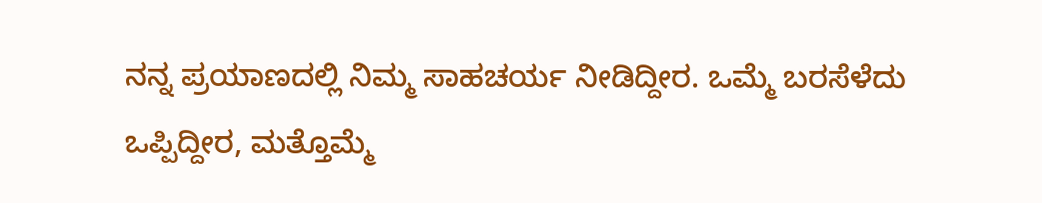ನನ್ನ ಪ್ರಯಾಣದಲ್ಲಿ ನಿಮ್ಮ ಸಾಹಚರ್ಯ ನೀಡಿದ್ದೀರ. ಒಮ್ಮೆ ಬರಸೆಳೆದು ಒಪ್ಪಿದ್ದೀರ, ಮತ್ತೊಮ್ಮೆ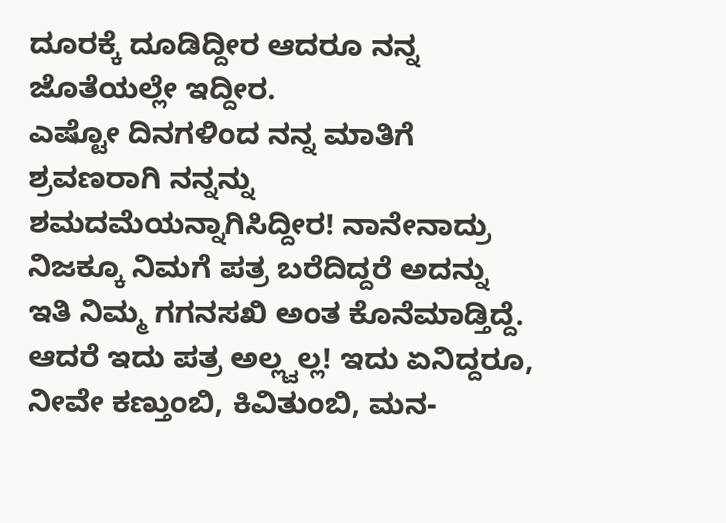ದೂರಕ್ಕೆ ದೂಡಿದ್ದೀರ ಆದರೂ ನನ್ನ ಜೊತೆಯಲ್ಲೇ ಇದ್ದೀರ.
ಎಷ್ಟೋ ದಿನಗಳಿಂದ ನನ್ನ ಮಾತಿಗೆ ಶ್ರವಣರಾಗಿ ನನ್ನನ್ನು ಶಮದಮೆಯನ್ನಾಗಿಸಿದ್ದೀರ! ನಾನೇನಾದ್ರು ನಿಜಕ್ಕೂ ನಿಮಗೆ ಪತ್ರ ಬರೆದಿದ್ದರೆ ಅದನ್ನು ಇತಿ ನಿಮ್ಮ ಗಗನಸಖಿ ಅಂತ ಕೊನೆಮಾಡ್ತಿದ್ದೆ. ಆದರೆ ಇದು ಪತ್ರ ಅಲ್ಲ್ವಲ್ಲ! ಇದು ಏನಿದ್ದರೂ, ನೀವೇ ಕಣ್ತುಂಬಿ, ಕಿವಿತುಂಬಿ, ಮನ-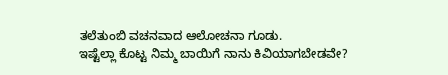ತಲೆತುಂಬಿ ವಚನವಾದ ಆಲೋಚನಾ ಗೂಡು.
ಇಷ್ಟೆಲ್ಲಾ ಕೊಟ್ಟ ನಿಮ್ಮ ಬಾಯಿಗೆ ನಾನು ಕಿವಿಯಾಗಬೇಡವೇ?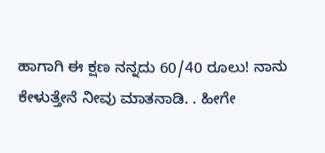ಹಾಗಾಗಿ ಈ ಕ್ಷಣ ನನ್ನದು 60/40 ರೂಲು! ನಾನು ಕೇಳುತ್ತೇನೆ ನೀವು ಮಾತನಾಡಿ. . ಹೀಗೇ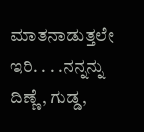ಮಾತನಾಡುತ್ತಲೇ ಇರಿ. . . .ನನ್ನನ್ನು ದಿಣ್ಣೆ, ಗುಡ್ಡ,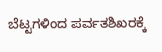ಬೆಟ್ಟಗಳಿಂದ ಪರ್ವತಶಿಖರಕ್ಕೆ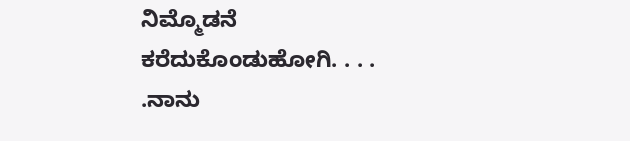ನಿಮ್ಮೊಡನೆ ಕರೆದುಕೊಂಡುಹೋಗಿ. . . . .ನಾನು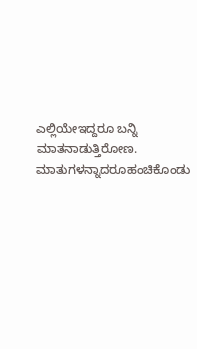ಎಲ್ಲಿಯೇಇದ್ದರೂ ಬನ್ನಿ ಮಾತನಾಡುತ್ತಿರೋಣ. ಮಾತುಗಳನ್ನಾದರೂಹಂಚಿಕೊಂಡು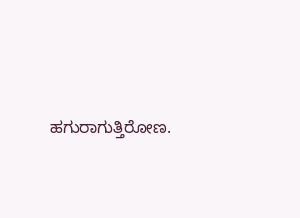ಹಗುರಾಗುತ್ತಿರೋಣ.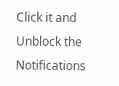Click it and Unblock the Notifications